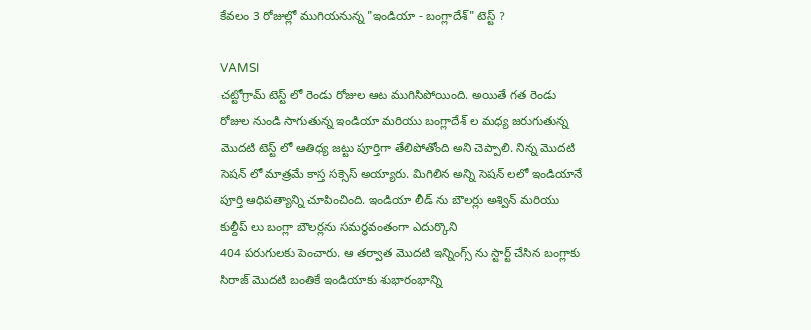కేవలం 3 రోజుల్లో ముగియనున్న "ఇండియా - బంగ్లాదేశ్" టెస్ట్ ?

VAMSI
చట్టోగ్రామ్ టెస్ట్ లో రెండు రోజుల ఆట ముగిసిపోయింది. అయితే గత రెండు రోజుల నుండి సాగుతున్న ఇండియా మరియు బంగ్లాదేశ్ ల మధ్య జరుగుతున్న మొదటి టెస్ట్ లో ఆతిధ్య జట్టు పూర్తిగా తేలిపోతోంది అని చెప్పాలి. నిన్న మొదటి సెషన్ లో మాత్రమే కాస్త సక్సెస్ అయ్యారు. మిగిలిన అన్ని సెషన్ లలో ఇండియానే పూర్తి ఆధిపత్యాన్ని చూపించింది. ఇండియా లీడ్ ను బౌలర్లు అశ్విన్ మరియు కుల్దీప్ లు బంగ్లా బౌలర్లను సమర్ధవంతంగా ఎదుర్కొని
404 పరుగులకు పెంచారు. ఆ తర్వాత మొదటి ఇన్నింగ్స్ ను స్టార్ట్ చేసిన బంగ్లాకు సిరాజ్ మొదటి బంతికే ఇండియాకు శుభారంభాన్ని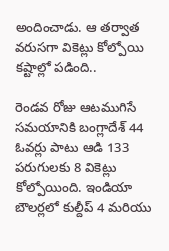అందించాడు. ఆ తర్వాత వరుసగా వికెట్లు కోల్పోయి కష్టాల్లో పడింది..

రెండవ రోజు ఆటముగిసే సమయానికి బంగ్లాదేశ్ 44 ఓవర్లు పాటు ఆడి 133 పరుగులకు 8 వికెట్లు కోల్పోయింది. ఇండియా బౌలర్లలో కుల్దీప్ 4 మరియు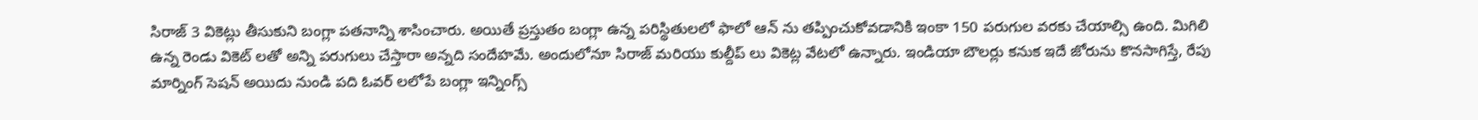సిరాజ్ 3 వికెట్లు తీసుకుని బంగ్లా పతనాన్ని శాసించారు. అయితే ప్రస్తుతం బంగ్లా ఉన్న పరిస్థితులలో ఫాలో ఆన్ ను తప్పించుకోవడానికి ఇంకా 150 పరుగుల వరకు చేయాల్సి ఉంది. మిగిలి ఉన్న రెండు వికెట్ లతో అన్ని పరుగులు చేస్తారా అన్నది సందేహమే. అందులోనూ సిరాజ్ మరియు కుల్దీప్ లు వికెట్ల వేటలో ఉన్నారు. ఇండియా బౌలర్లు కనుక ఇదే జోరును కొనసాగిస్తే, రేపు మార్నింగ్ సెషన్ అయిదు నుండి పది ఓవర్ లలోపే బంగ్లా ఇన్నింగ్స్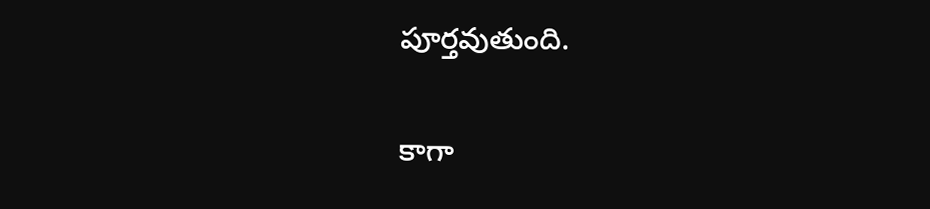పూర్తవుతుంది.

కాగా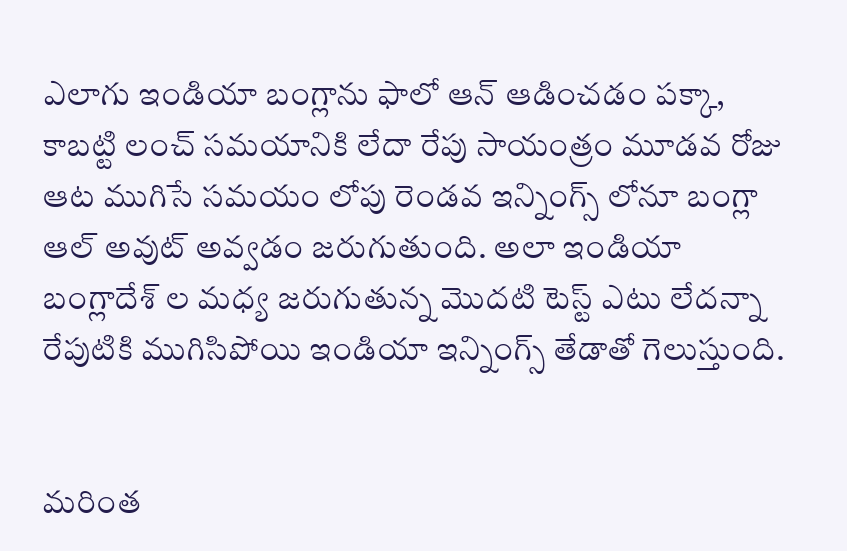ఎలాగు ఇండియా బంగ్లాను ఫాలో ఆన్ ఆడించడం పక్కా, కాబట్టి లంచ్ సమయానికి లేదా రేపు సాయంత్రం మూడవ రోజు ఆట ముగిసే సమయం లోపు రెండవ ఇన్నింగ్స్ లోనూ బంగ్లా ఆల్ అవుట్ అవ్వడం జరుగుతుంది. అలా ఇండియా బంగ్లాదేశ్ ల మధ్య జరుగుతున్న మొదటి టెస్ట్ ఎటు లేదన్నా రేపుటికి ముగిసిపోయి ఇండియా ఇన్నింగ్స్ తేడాతో గెలుస్తుంది.


మరింత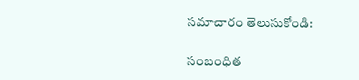సమాచారం తెలుసుకోండి:

సంబంధిత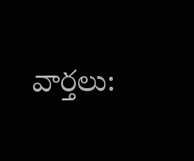వార్తలు: